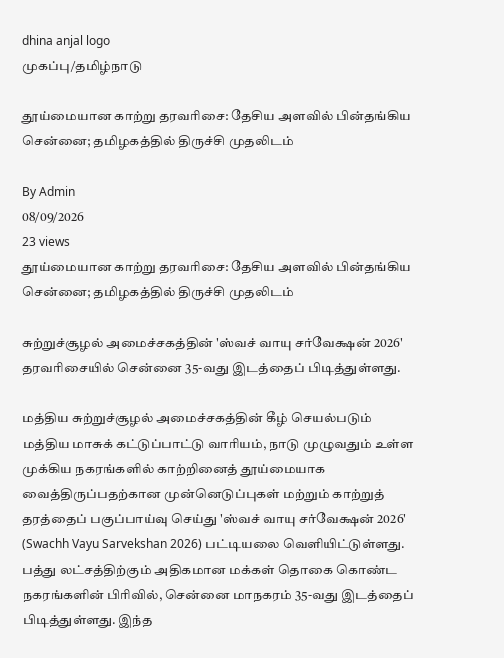dhina anjal logo
முகப்பு/தமிழ்நாடு

தூய்மையான காற்று தரவரிசை: தேசிய அளவில் பின்தங்கிய சென்னை; தமிழகத்தில் திருச்சி முதலிடம்

By Admin
08/09/2026
23 views
தூய்மையான காற்று தரவரிசை: தேசிய அளவில் பின்தங்கிய சென்னை; தமிழகத்தில் திருச்சி முதலிடம்

சுற்றுச்சூழல் அமைச்சகத்தின் 'ஸ்வச் வாயு சர்வேக்ஷன் 2026' தரவரிசையில் சென்னை 35-வது இடத்தைப் பிடித்துள்ளது.

மத்திய சுற்றுச்சூழல் அமைச்சகத்தின் கீழ் செயல்படும் மத்திய மாசுக் கட்டுப்பாட்டு வாரியம், நாடு முழுவதும் உள்ள முக்கிய நகரங்களில் காற்றினைத் தூய்மையாக வைத்திருப்பதற்கான முன்னெடுப்புகள் மற்றும் காற்றுத் தரத்தைப் பகுப்பாய்வு செய்து 'ஸ்வச் வாயு சர்வேக்ஷன் 2026' (Swachh Vayu Sarvekshan 2026) பட்டியலை வெளியிட்டுள்ளது. பத்து லட்சத்திற்கும் அதிகமான மக்கள் தொகை கொண்ட நகரங்களின் பிரிவில், சென்னை மாநகரம் 35-வது இடத்தைப் பிடித்துள்ளது. இந்த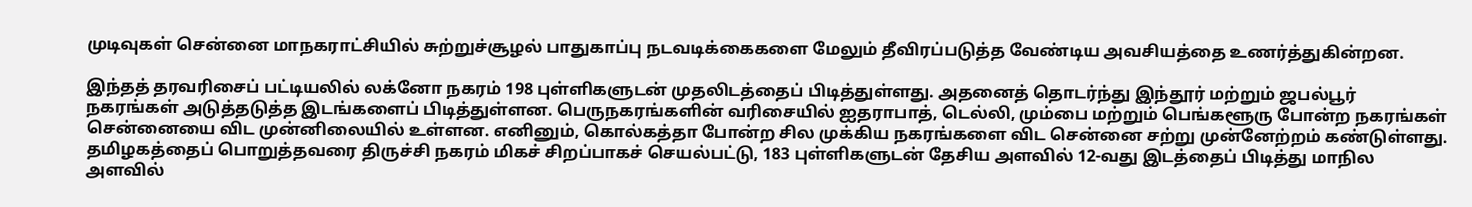முடிவுகள் சென்னை மாநகராட்சியில் சுற்றுச்சூழல் பாதுகாப்பு நடவடிக்கைகளை மேலும் தீவிரப்படுத்த வேண்டிய அவசியத்தை உணர்த்துகின்றன.

இந்தத் தரவரிசைப் பட்டியலில் லக்னோ நகரம் 198 புள்ளிகளுடன் முதலிடத்தைப் பிடித்துள்ளது. அதனைத் தொடர்ந்து இந்தூர் மற்றும் ஜபல்பூர் நகரங்கள் அடுத்தடுத்த இடங்களைப் பிடித்துள்ளன. பெருநகரங்களின் வரிசையில் ஐதராபாத், டெல்லி, மும்பை மற்றும் பெங்களூரு போன்ற நகரங்கள் சென்னையை விட முன்னிலையில் உள்ளன. எனினும், கொல்கத்தா போன்ற சில முக்கிய நகரங்களை விட சென்னை சற்று முன்னேற்றம் கண்டுள்ளது. தமிழகத்தைப் பொறுத்தவரை திருச்சி நகரம் மிகச் சிறப்பாகச் செயல்பட்டு, 183 புள்ளிகளுடன் தேசிய அளவில் 12-வது இடத்தைப் பிடித்து மாநில அளவில்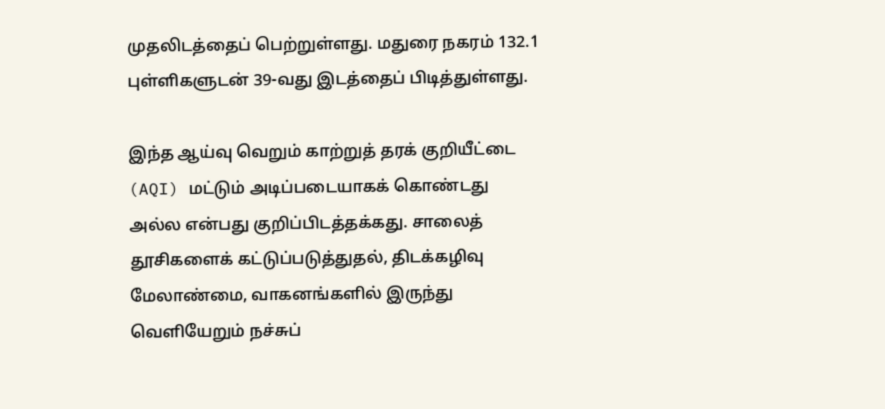முதலிடத்தைப் பெற்றுள்ளது. மதுரை நகரம் 132.1 புள்ளிகளுடன் 39-வது இடத்தைப் பிடித்துள்ளது.

இந்த ஆய்வு வெறும் காற்றுத் தரக் குறியீட்டை (AQI) மட்டும் அடிப்படையாகக் கொண்டது அல்ல என்பது குறிப்பிடத்தக்கது. சாலைத் தூசிகளைக் கட்டுப்படுத்துதல், திடக்கழிவு மேலாண்மை, வாகனங்களில் இருந்து வெளியேறும் நச்சுப்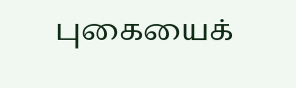புகையைக்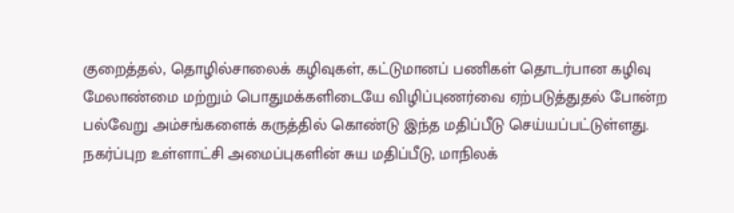குறைத்தல், தொழில்சாலைக் கழிவுகள், கட்டுமானப் பணிகள் தொடர்பான கழிவு மேலாண்மை மற்றும் பொதுமக்களிடையே விழிப்புணர்வை ஏற்படுத்துதல் போன்ற பல்வேறு அம்சங்களைக் கருத்தில் கொண்டு இந்த மதிப்பீடு செய்யப்பட்டுள்ளது. நகர்ப்புற உள்ளாட்சி அமைப்புகளின் சுய மதிப்பீடு, மாநிலக்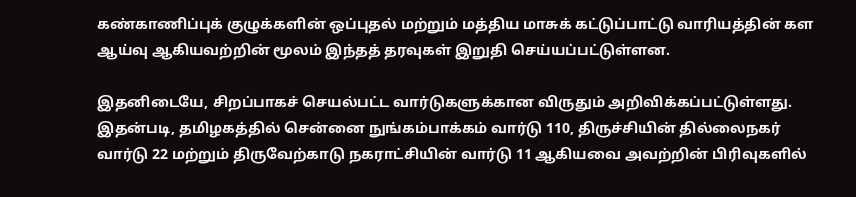கண்காணிப்புக் குழுக்களின் ஒப்புதல் மற்றும் மத்திய மாசுக் கட்டுப்பாட்டு வாரியத்தின் கள ஆய்வு ஆகியவற்றின் மூலம் இந்தத் தரவுகள் இறுதி செய்யப்பட்டுள்ளன.

இதனிடையே, சிறப்பாகச் செயல்பட்ட வார்டுகளுக்கான விருதும் அறிவிக்கப்பட்டுள்ளது. இதன்படி, தமிழகத்தில் சென்னை நுங்கம்பாக்கம் வார்டு 110, திருச்சியின் தில்லைநகர் வார்டு 22 மற்றும் திருவேற்காடு நகராட்சியின் வார்டு 11 ஆகியவை அவற்றின் பிரிவுகளில்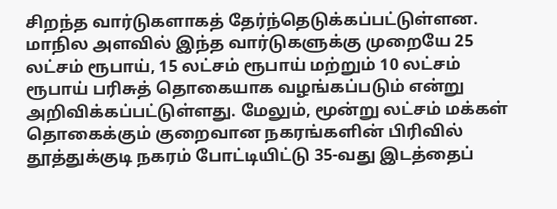சிறந்த வார்டுகளாகத் தேர்ந்தெடுக்கப்பட்டுள்ளன. மாநில அளவில் இந்த வார்டுகளுக்கு முறையே 25 லட்சம் ரூபாய், 15 லட்சம் ரூபாய் மற்றும் 10 லட்சம் ரூபாய் பரிசுத் தொகையாக வழங்கப்படும் என்று அறிவிக்கப்பட்டுள்ளது. மேலும், மூன்று லட்சம் மக்கள் தொகைக்கும் குறைவான நகரங்களின் பிரிவில் தூத்துக்குடி நகரம் போட்டியிட்டு 35-வது இடத்தைப்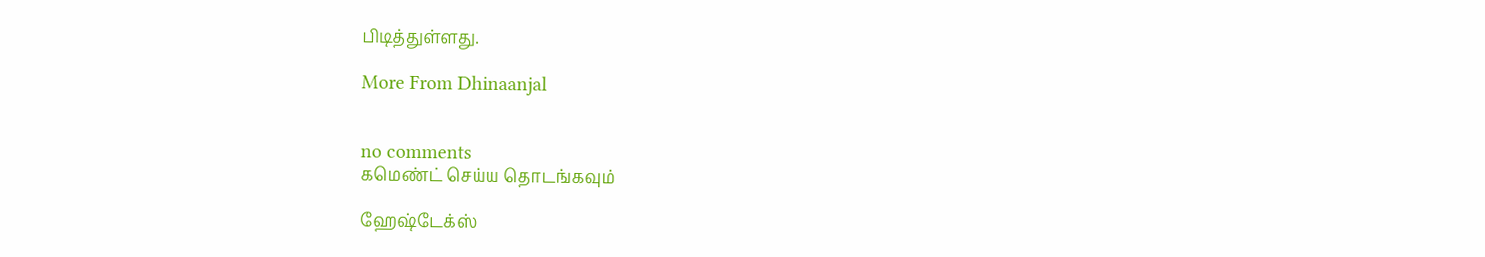பிடித்துள்ளது.

More From Dhinaanjal


no comments
கமெண்ட் செய்ய தொடங்கவும்

ஹேஷ்டேக்ஸ்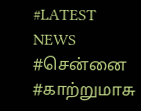#LATEST NEWS
#சென்னை
#காற்றுமாசு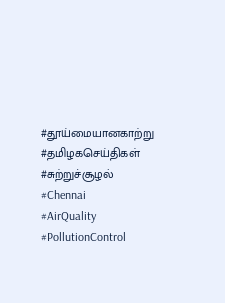#தூய்மையானகாற்று
#தமிழகசெய்திகள்
#சுற்றுச்சூழல்
#Chennai
#AirQuality
#PollutionControl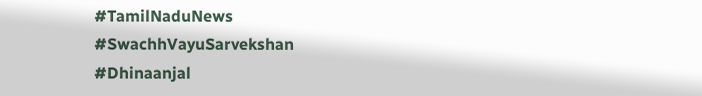#TamilNaduNews
#SwachhVayuSarvekshan
#Dhinaanjal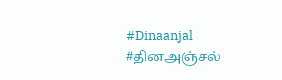#Dinaanjal
#தினஅஞ்சல்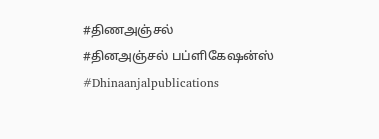#திணஅஞ்சல்
#தினஅஞ்சல் பப்ளிகேஷன்ஸ்
#Dhinaanjalpublications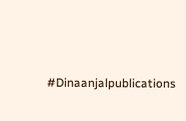#Dinaanjalpublications